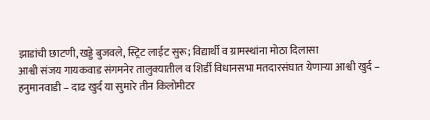झाडांची छाटणी,खड्डे बुजवले, स्ट्रिट लाईट सुरू; विद्यार्थी व ग्रामस्थांना मोठा दिलासा
आश्वी संजय गायकवाड संगमनेर तालुक्यातील व शिर्डी विधानसभा मतदारसंघात येणाऱ्या आश्वी खुर्द – हनुमानवाडी – दाढ खुर्द या सुमारे तीन किलोमीटर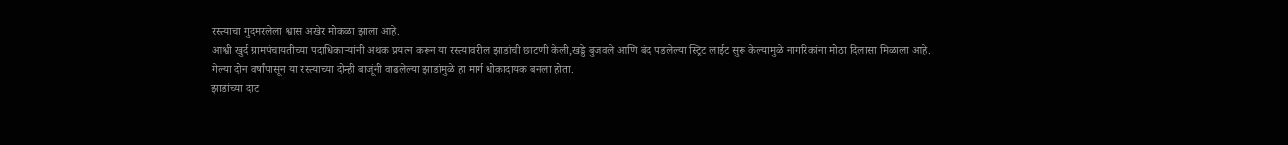रस्त्याचा गुदमरलेला श्वास अखेर मोकळा झाला आहे.
आश्वी खुर्द ग्रामपंचायतीच्या पदाधिकाऱ्यांनी अथक प्रयत्न करून या रस्त्यावरील झाडांची छाटणी केली,खड्डे बुजवले आणि बंद पडलेल्या स्ट्रिट लाईट सुरू केल्यामुळे नागरिकांना मोठा दिलासा मिळाला आहे.
गेल्या दोन वर्षांपासून या रस्त्याच्या दोन्ही बाजूंनी वाढलेल्या झाडांमुळे हा मार्ग धोकादायक बनला होता.
झाडांच्या दाट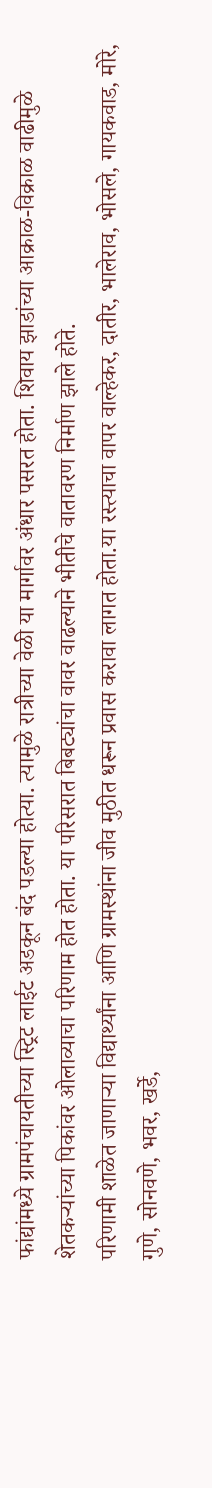फांद्यांमध्ये ग्रामपंचायतीच्या स्ट्रिट लाईट अडकून बंद पडल्या होत्या. त्यामुळे रात्रीच्या वेळी या मार्गावर अंधार पसरत होता. शिवाय झाडांच्या आक्राळ-विक्राळ वाढीमुळे शेतकऱ्यांच्या पिकांवर ओलाव्याचा परिणाम होत होता. या परिसरात बिबट्यांचा वावर वाढल्याने भीतीचे वातावरण निर्माण झाले होते.
परिणामी शाळेत जाणाऱ्या विद्यार्थ्यांना आणि ग्रामस्थांना जीव मुठीत धरून प्रवास करावा लागत होता.या रस्त्याचा वापर वाल्हेकर, दातीर, भालेराव, भोसले, गायकवाड, मोरे, गुणे, सोनवणे, भवर, खर्डे,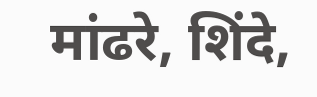मांढरे, शिंदे,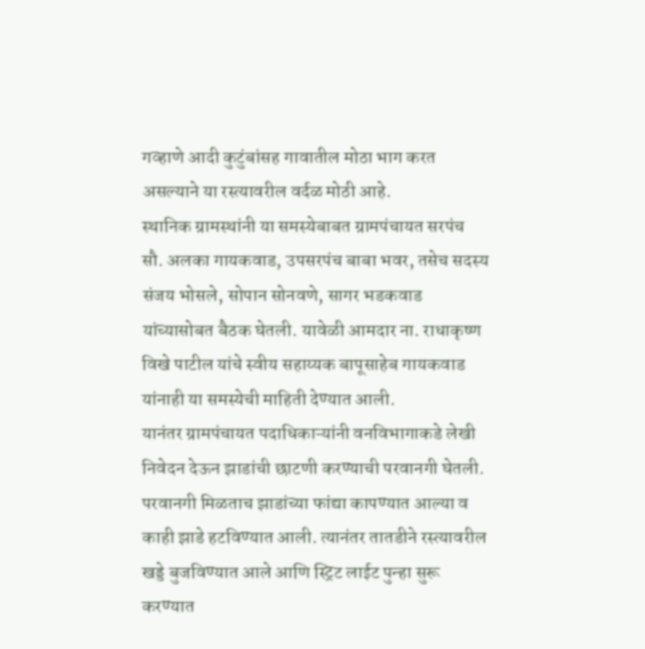गव्हाणे आदी कुटुंबांसह गावातील मोठा भाग करत असल्याने या रस्त्यावरील वर्दळ मोठी आहे.
स्थानिक ग्रामस्थांनी या समस्येबाबत ग्रामपंचायत सरपंच सौ. अलका गायकवाड, उपसरपंच बाबा भवर, तसेच सदस्य संजय भोसले, सोपान सोनवणे, सागर भडकवाड यांच्यासोबत बैठक घेतली. यावेळी आमदार ना. राधाकृष्ण विखे पाटील यांचे स्वीय सहाय्यक बापूसाहेब गायकवाड यांनाही या समस्येची माहिती देण्यात आली.
यानंतर ग्रामपंचायत पदाधिकाऱ्यांनी वनविभागाकडे लेखी निवेदन देऊन झाडांची छाटणी करण्याची परवानगी घेतली. परवानगी मिळताच झाडांच्या फांद्या कापण्यात आल्या व काही झाडे हटविण्यात आली. त्यानंतर तातडीने रस्त्यावरील खड्डे बुजविण्यात आले आणि स्ट्रिट लाईट पुन्हा सुरू करण्यात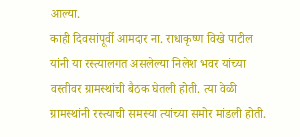आल्या.
काही दिवसांपूर्वी आमदार ना. राधाकृष्ण विखे पाटील यांनी या रस्त्यालगत असलेल्या निलेश भवर यांच्या वस्तीवर ग्रामस्थांची बैठक घेतली होती. त्या वेळी ग्रामस्थांनी रस्त्याची समस्या त्यांच्या समोर मांडली होती.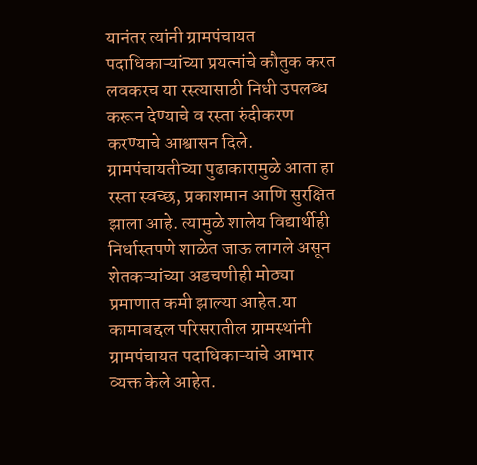यानंतर त्यांनी ग्रामपंचायत पदाधिकाऱ्यांच्या प्रयत्नांचे कौतुक करत लवकरच या रस्त्यासाठी निधी उपलब्ध करून देण्याचे व रस्ता रुंदीकरण करण्याचे आश्वासन दिले.
ग्रामपंचायतीच्या पुढाकारामुळे आता हा रस्ता स्वच्छ, प्रकाशमान आणि सुरक्षित झाला आहे. त्यामुळे शालेय विद्यार्थीही निर्धास्तपणे शाळेत जाऊ लागले असून शेतकऱ्यांच्या अडचणीही मोठ्या प्रमाणात कमी झाल्या आहेत.या कामाबद्दल परिसरातील ग्रामस्थांनी ग्रामपंचायत पदाधिकाऱ्यांचे आभार व्यक्त केले आहेत.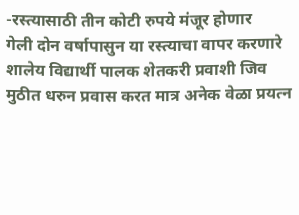-रस्त्यासाठी तीन कोटी रुपये मंजूर होणार
गेली दोन वर्षापासुन या रस्त्याचा वापर करणारे शालेय विद्यार्थी पालक शेतकरी प्रवाशी जिव मुठीत धरुन प्रवास करत मात्र अनेक वेळा प्रयत्न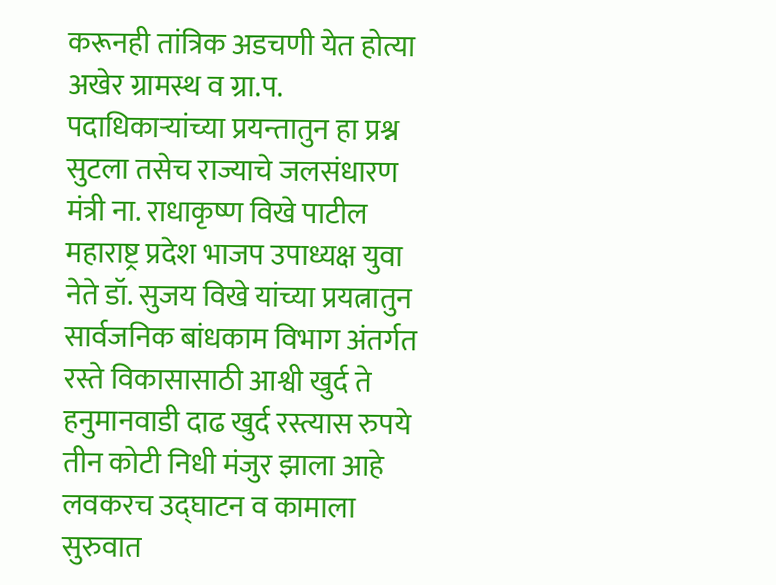करूनही तांत्रिक अडचणी येत होत्या अखेर ग्रामस्थ व ग्रा.प. पदाधिकाऱ्यांच्या प्रयन्तातुन हा प्रश्न सुटला तसेच राज्याचे जलसंधारण मंत्री ना. राधाकृष्ण विखे पाटील महाराष्ट्र प्रदेश भाजप उपाध्यक्ष युवा नेते डॉ. सुजय विखे यांच्या प्रयत्नातुन सार्वजनिक बांधकाम विभाग अंतर्गत रस्ते विकासासाठी आश्वी खुर्द ते हनुमानवाडी दाढ खुर्द रस्त्यास रुपये तीन कोटी निधी मंजुर झाला आहे लवकरच उद्घाटन व कामाला सुरुवात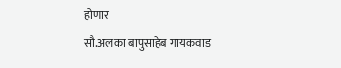होणार
सौ.अलका बापुसाहेब गायकवाड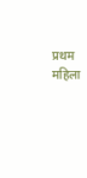प्रथम महिला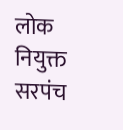लोक नियुक्त सरपंच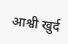आश्वी खुर्द